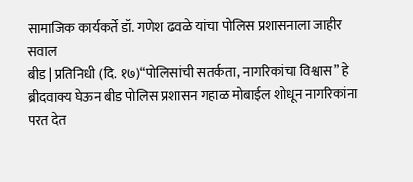सामाजिक कार्यकर्ते डॉ. गणेश ढवळे यांचा पोलिस प्रशासनाला जाहीर सवाल
बीड | प्रतिनिधी (दि. १७)“पोलिसांची सतर्कता, नागरिकांचा विश्वास” हे ब्रीदवाक्य घेऊन बीड पोलिस प्रशासन गहाळ मोबाईल शोधून नागरिकांना परत देत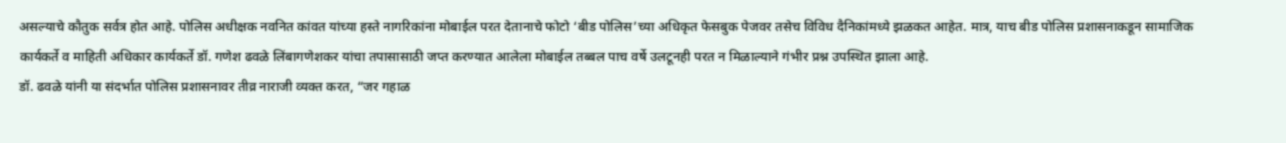असल्याचे कौतुक सर्वत्र होत आहे. पोलिस अधीक्षक नवनित कांवत यांच्या हस्ते नागरिकांना मोबाईल परत देतानाचे फोटो ‘बीड पोलिस’च्या अधिकृत फेसबुक पेजवर तसेच विविध दैनिकांमध्ये झळकत आहेत. मात्र, याच बीड पोलिस प्रशासनाकडून सामाजिक कार्यकर्ते व माहिती अधिकार कार्यकर्ते डॉ. गणेश ढवळे लिंबागणेशकर यांचा तपासासाठी जप्त करण्यात आलेला मोबाईल तब्बल पाच वर्षे उलटूनही परत न मिळाल्याने गंभीर प्रश्न उपस्थित झाला आहे.
डॉ. ढवळे यांनी या संदर्भात पोलिस प्रशासनावर तीव्र नाराजी व्यक्त करत, “जर गहाळ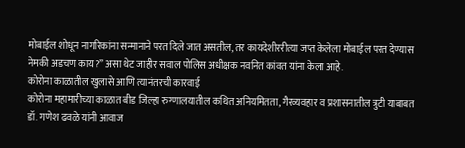मोबाईल शोधून नागरिकांना सन्मानाने परत दिले जात असतील, तर कायदेशीररीत्या जप्त केलेला मोबाईल परत देण्यास नेमकी अडचण काय?” असा थेट जाहीर सवाल पोलिस अधीक्षक नवनित कांवत यांना केला आहे.
कोरोना काळातील खुलासे आणि त्यानंतरची कारवाई
कोरोना महामारीच्या काळात बीड जिल्हा रुग्णालयातील कथित अनियमितता, गैरव्यवहार व प्रशासनातील त्रुटी याबाबत डॉ. गणेश ढवळे यांनी आवाज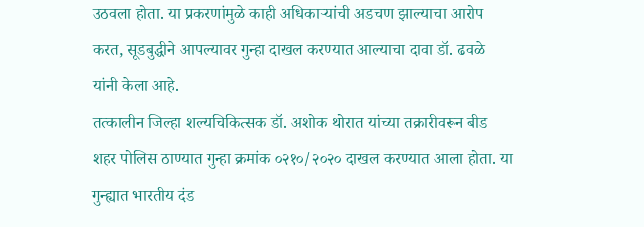उठवला होता. या प्रकरणांमुळे काही अधिकाऱ्यांची अडचण झाल्याचा आरोप करत, सूडबुद्धीने आपल्यावर गुन्हा दाखल करण्यात आल्याचा दावा डॉ. ढवळे यांनी केला आहे.
तत्कालीन जिल्हा शल्यचिकित्सक डॉ. अशोक थोरात यांच्या तक्रारीवरून बीड शहर पोलिस ठाण्यात गुन्हा क्रमांक ०२१०/२०२० दाखल करण्यात आला होता. या गुन्ह्यात भारतीय दंड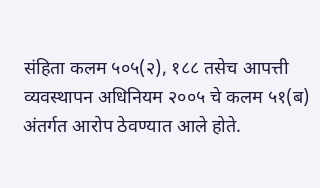संहिता कलम ५०५(२), १८८ तसेच आपत्ती व्यवस्थापन अधिनियम २००५ चे कलम ५१(ब) अंतर्गत आरोप ठेवण्यात आले होते.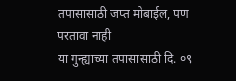तपासासाठी जप्त मोबाईल, पण परतावा नाही
या गुन्ह्याच्या तपासासाठी दि. ०९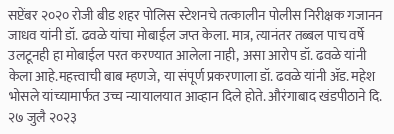सप्टेंबर २०२० रोजी बीड शहर पोलिस स्टेशनचे तत्कालीन पोलीस निरीक्षक गजानन जाधव यांनी डॉ. ढवळे यांचा मोबाईल जप्त केला. मात्र, त्यानंतर तब्बल पाच वर्षे उलटूनही हा मोबाईल परत करण्यात आलेला नाही, असा आरोप डॉ. ढवळे यांनी केला आहे.महत्त्वाची बाब म्हणजे, या संपूर्ण प्रकरणाला डॉ. ढवळे यांनी ॲड. महेश भोसले यांच्यामार्फत उच्च न्यायालयात आव्हान दिले होते. औरंगाबाद खंडपीठाने दि. २७ जुलै २०२३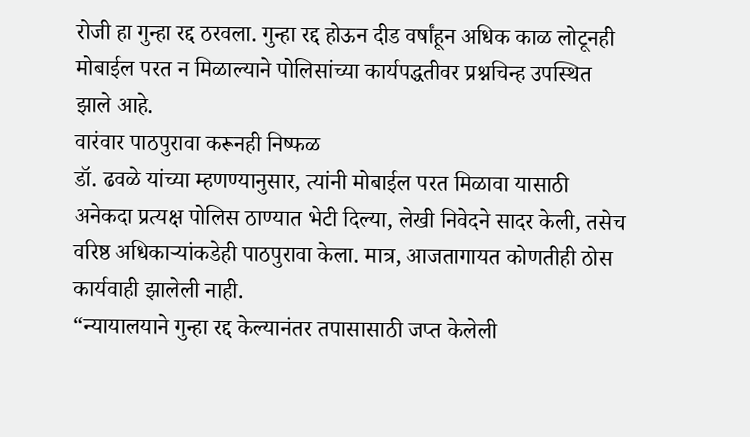रोजी हा गुन्हा रद्द ठरवला. गुन्हा रद्द होऊन दीड वर्षांहून अधिक काळ लोटूनही मोबाईल परत न मिळाल्याने पोलिसांच्या कार्यपद्धतीवर प्रश्नचिन्ह उपस्थित झाले आहे.
वारंवार पाठपुरावा करूनही निष्फळ
डॉ. ढवळे यांच्या म्हणण्यानुसार, त्यांनी मोबाईल परत मिळावा यासाठी अनेकदा प्रत्यक्ष पोलिस ठाण्यात भेटी दिल्या, लेखी निवेदने सादर केली, तसेच वरिष्ठ अधिकाऱ्यांकडेही पाठपुरावा केला. मात्र, आजतागायत कोणतीही ठोस कार्यवाही झालेली नाही.
“न्यायालयाने गुन्हा रद्द केल्यानंतर तपासासाठी जप्त केलेली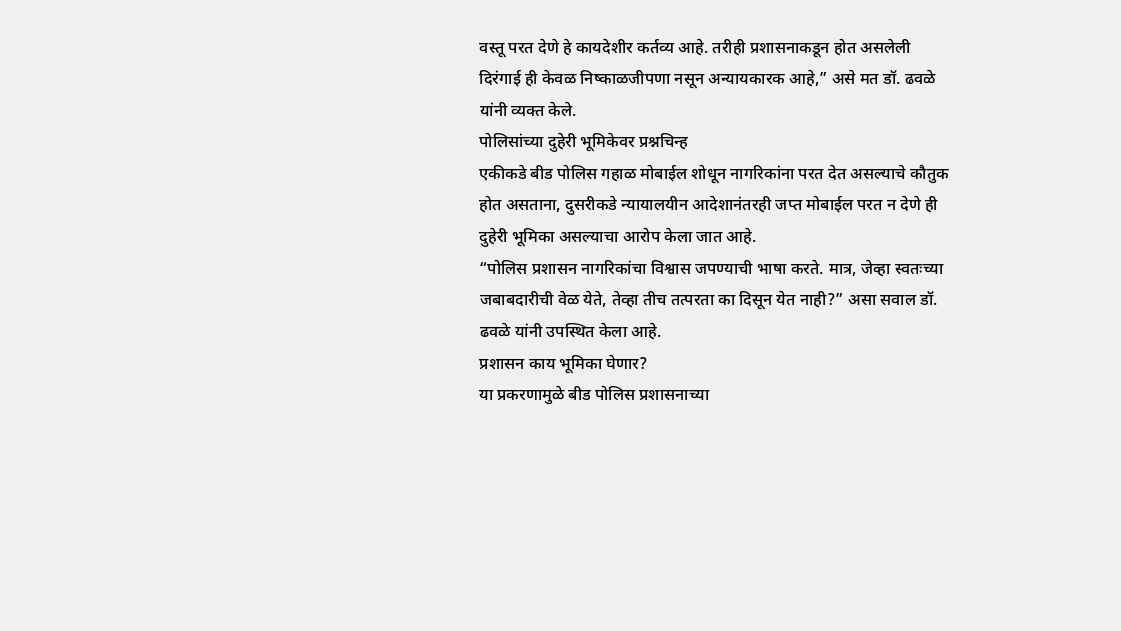वस्तू परत देणे हे कायदेशीर कर्तव्य आहे. तरीही प्रशासनाकडून होत असलेली दिरंगाई ही केवळ निष्काळजीपणा नसून अन्यायकारक आहे,” असे मत डॉ. ढवळे यांनी व्यक्त केले.
पोलिसांच्या दुहेरी भूमिकेवर प्रश्नचिन्ह
एकीकडे बीड पोलिस गहाळ मोबाईल शोधून नागरिकांना परत देत असल्याचे कौतुक होत असताना, दुसरीकडे न्यायालयीन आदेशानंतरही जप्त मोबाईल परत न देणे ही दुहेरी भूमिका असल्याचा आरोप केला जात आहे.
“पोलिस प्रशासन नागरिकांचा विश्वास जपण्याची भाषा करते. मात्र, जेव्हा स्वतःच्या जबाबदारीची वेळ येते, तेव्हा तीच तत्परता का दिसून येत नाही?” असा सवाल डॉ. ढवळे यांनी उपस्थित केला आहे.
प्रशासन काय भूमिका घेणार?
या प्रकरणामुळे बीड पोलिस प्रशासनाच्या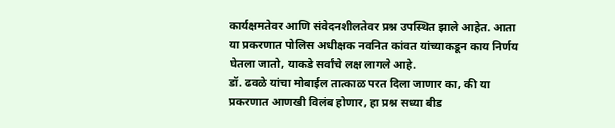कार्यक्षमतेवर आणि संवेदनशीलतेवर प्रश्न उपस्थित झाले आहेत. आता या प्रकरणात पोलिस अधीक्षक नवनित कांवत यांच्याकडून काय निर्णय घेतला जातो, याकडे सर्वांचे लक्ष लागले आहे.
डॉ. ढवळे यांचा मोबाईल तात्काळ परत दिला जाणार का, की या प्रकरणात आणखी विलंब होणार, हा प्रश्न सध्या बीड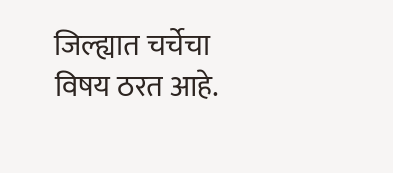जिल्ह्यात चर्चेचा विषय ठरत आहे.